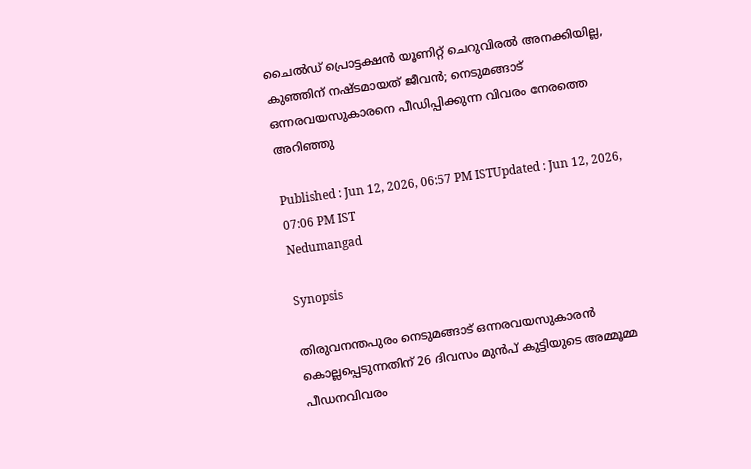ചൈൽഡ് പ്രൊട്ടക്ഷൻ യൂണിറ്റ് ചെറുവിരൽ അനക്കിയില്ല, കുഞ്ഞിന് നഷ്ടമായത് ജീവൻ; നെടുമങ്ങാട് ഒന്നരവയസുകാരനെ പീഡിപ്പിക്കുന്ന വിവരം നേരത്തെ അറിഞ്ഞു

Published : Jun 12, 2026, 06:57 PM ISTUpdated : Jun 12, 2026, 07:06 PM IST
Nedumangad

Synopsis

തിരുവനന്തപുരം നെടുമങ്ങാട് ഒന്നരവയസുകാരൻ കൊല്ലപ്പെടുന്നതിന് 26 ദിവസം മുൻപ് കുട്ടിയുടെ അമ്മൂമ്മ പീഡനവിവരം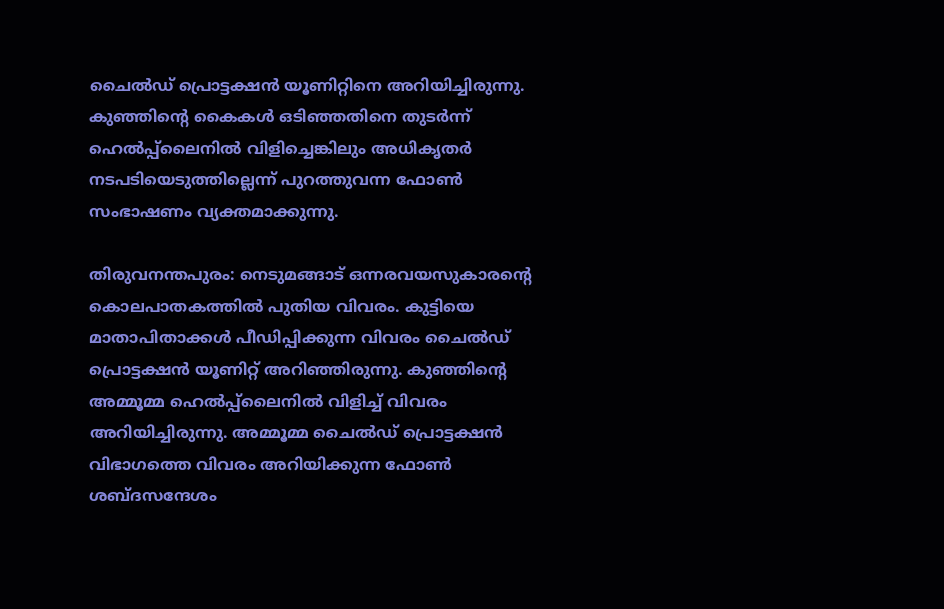ചൈൽഡ് പ്രൊട്ടക്ഷൻ യൂണിറ്റിനെ അറിയിച്ചിരുന്നു. കുഞ്ഞിന്റെ കൈകൾ ഒടിഞ്ഞതിനെ തുടർന്ന് ഹെൽപ്പ്ലൈനിൽ വിളിച്ചെങ്കിലും അധികൃതർ നടപടിയെടുത്തില്ലെന്ന് പുറത്തുവന്ന ഫോൺ സംഭാഷണം വ്യക്തമാക്കുന്നു.

തിരുവനന്തപുരം: നെടുമങ്ങാട് ഒന്നരവയസുകാരന്റെ കൊലപാതകത്തിൽ പുതിയ വിവരം. കുട്ടിയെ മാതാപിതാക്കൾ പീഡിപ്പിക്കുന്ന വിവരം ചൈൽഡ് പ്രൊട്ടക്ഷൻ യൂണിറ്റ് അറിഞ്ഞിരുന്നു. കുഞ്ഞിന്റെ അമ്മൂമ്മ ഹെൽപ്പ്ലൈനിൽ വിളിച്ച് വിവരം അറിയിച്ചിരുന്നു. അമ്മൂമ്മ ചൈൽഡ് പ്രൊട്ടക്ഷൻ വിഭാഗത്തെ വിവരം അറിയിക്കുന്ന ഫോൺ ശബ്ദസന്ദേശം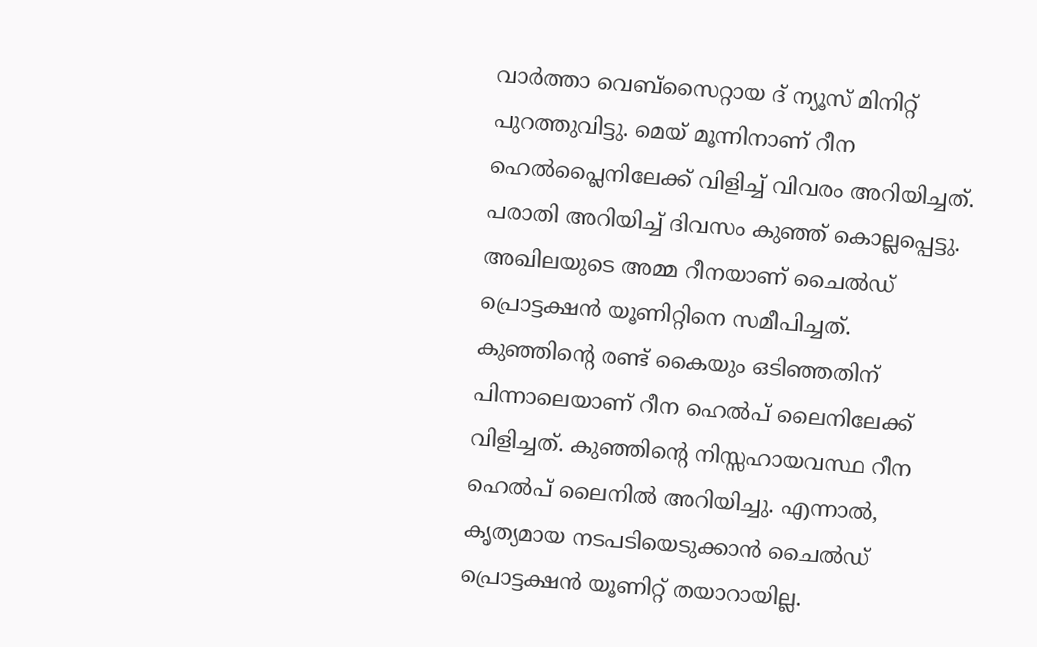വാർത്താ വെബ്സൈറ്റായ ദ് ന്യൂസ് മിനിറ്റ് പുറത്തുവിട്ടു. മെയ് മൂന്നിനാണ് റീന ഹെൽപ്ലൈനിലേക്ക് വിളിച്ച് വിവരം അറിയിച്ചത്. പരാതി അറിയിച്ച് ദിവസം കുഞ്ഞ് കൊല്ലപ്പെട്ടു. അഖിലയുടെ അമ്മ റീനയാണ് ചൈൽഡ് പ്രൊട്ടക്ഷൻ യൂണിറ്റിനെ സമീപിച്ചത്. കുഞ്ഞിന്റെ രണ്ട് കൈയും ഒടിഞ്ഞതിന് പിന്നാലെയാണ് റീന ഹെൽപ് ലൈനിലേക്ക് വിളിച്ചത്. കുഞ്ഞിന്റെ നിസ്സഹായവസ്ഥ റീന ഹെൽപ് ലൈനിൽ അറിയിച്ചു. എന്നാൽ, കൃത്യമായ നടപടിയെടുക്കാൻ ചൈൽഡ് പ്രൊട്ടക്ഷൻ യൂണിറ്റ് തയാറായില്ല.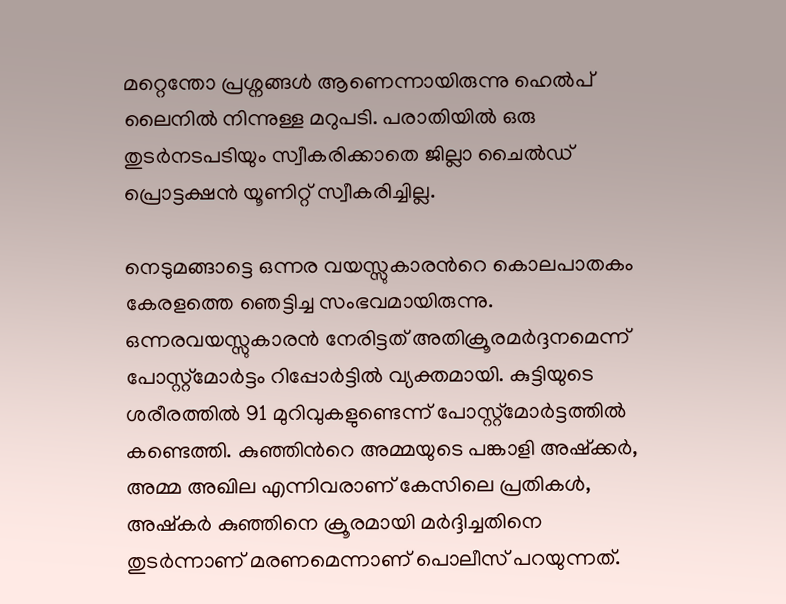മറ്റെന്തോ പ്രശ്നങ്ങൾ ആണെന്നായിരുന്നു ഹെൽപ് ലൈനിൽ നിന്നുള്ള മറുപടി. പരാതിയിൽ ഒരു തുടർനടപടിയും സ്വീകരിക്കാതെ ജില്ലാ ചൈൽഡ് പ്രൊട്ടക്ഷൻ യൂണിറ്റ് സ്വീകരിച്ചില്ല.

നെടുമങ്ങാട്ടെ ഒന്നര വയസ്സുകാരന്‍റെ കൊലപാതകം കേരളത്തെ ഞ‌െട്ടിച്ച സംഭവമായിരുന്നു. ഒന്നരവയസ്സുകാരൻ നേരിട്ടത് അതിക്രൂരമർദ്ദനമെന്ന് പോസ്റ്റ്മോർട്ടം റിപ്പോർട്ടില്‍ വ്യക്തമായി. കുട്ടിയുടെ ശരീരത്തിൽ 91 മുറിവുകളുണ്ടെന്ന് പോസ്റ്റ്മോർട്ടത്തില്‍ കണ്ടെത്തി. കുഞ്ഞിന്‍റെ അമ്മയുടെ പങ്കാളി അഷ്ക്കര്‍, അമ്മ അഖില എന്നിവരാണ് കേസിലെ പ്രതികള്‍, അഷ്കര്‍ കുഞ്ഞിനെ ക്രൂരമായി മര്‍ദ്ദിച്ചതിനെ തുടര്‍ന്നാണ് മരണമെന്നാണ് പൊലീസ് പറയുന്നത്.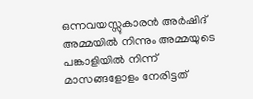ഒന്നവയസ്സുകാരൻ അർഷിദ് അമ്മയിൽ നിന്നും അമ്മയുടെ പങ്കാളിയിൽ നിന്ന് മാസങ്ങളോളം നേരിട്ടത്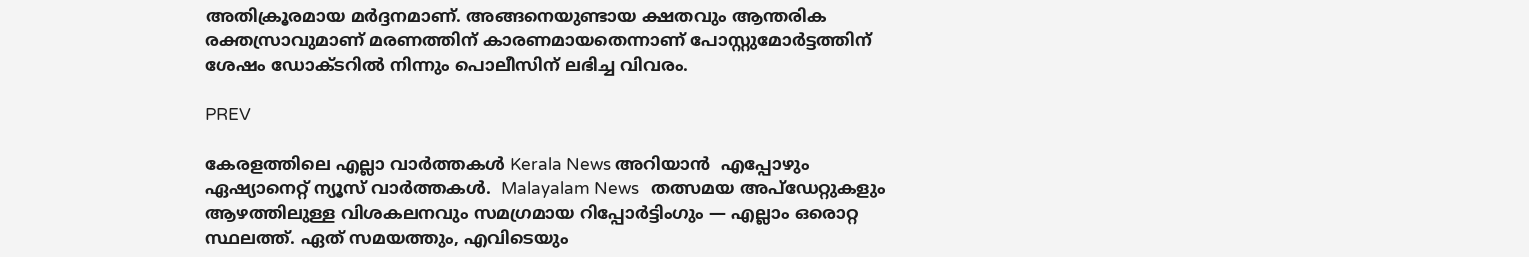അതിക്രൂരമായ മർദ്ദനമാണ്. അങ്ങനെയുണ്ടായ ക്ഷതവും ആന്തരിക രക്തസ്രാവുമാണ് മരണത്തിന് കാരണമായതെന്നാണ് പോസ്റ്റുമോർട്ടത്തിന് ശേഷം ഡോക്ടറിൽ നിന്നും പൊലീസിന് ലഭിച്ച വിവരം.

PREV

കേരളത്തിലെ എല്ലാ വാർത്തകൾ Kerala News അറിയാൻ  എപ്പോഴും ഏഷ്യാനെറ്റ് ന്യൂസ് വാർത്തകൾ.  Malayalam News   തത്സമയ അപ്‌ഡേറ്റുകളും ആഴത്തിലുള്ള വിശകലനവും സമഗ്രമായ റിപ്പോർട്ടിംഗും — എല്ലാം ഒരൊറ്റ സ്ഥലത്ത്. ഏത് സമയത്തും, എവിടെയും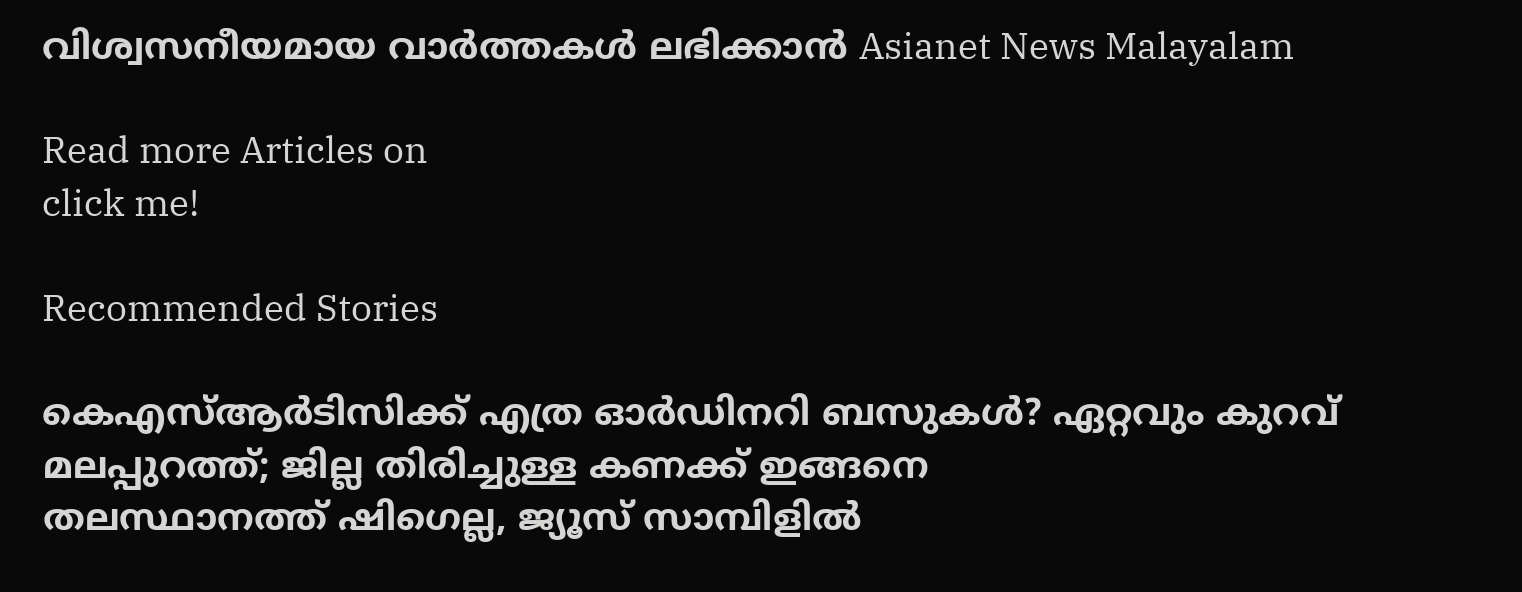വിശ്വസനീയമായ വാർത്തകൾ ലഭിക്കാൻ Asianet News Malayalam

Read more Articles on
click me!

Recommended Stories

കെഎസ്ആർടിസിക്ക് എത്ര ഓ‍‍ർഡിനറി ബസുകൾ? ഏറ്റവും കുറവ് മലപ്പുറത്ത്; ജില്ല തിരിച്ചുള്ള കണക്ക് ഇങ്ങനെ
തലസ്ഥാനത്ത് ഷിഗെല്ല, ജ്യൂസ് സാമ്പിളിൽ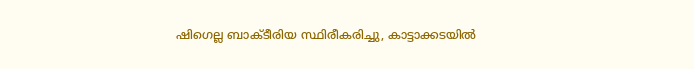ഷിഗെല്ല ബാക്ടീരിയ സ്ഥിരീകരിച്ചു, കാട്ടാക്കടയിൽ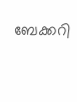ബേക്കറി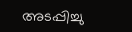അടപ്പിച്ചു